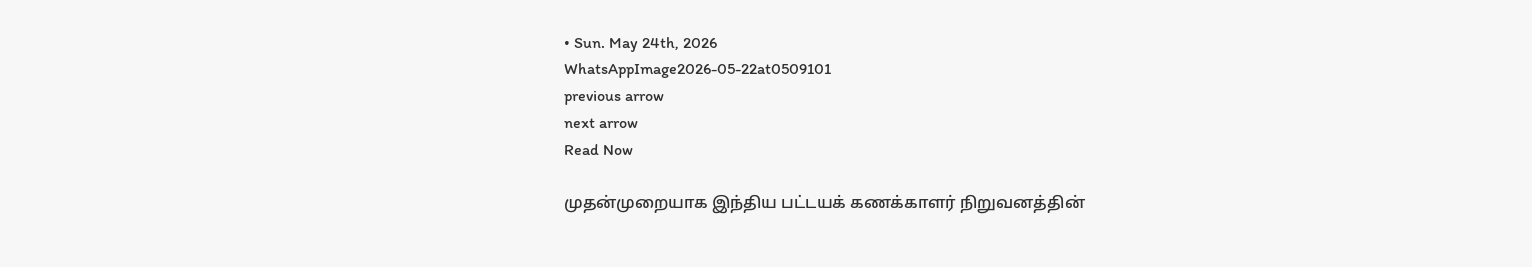• Sun. May 24th, 2026
WhatsAppImage2026-05-22at0509101
previous arrow
next arrow
Read Now

முதன்முறையாக இந்திய பட்டயக் கணக்காளர் நிறுவனத்தின்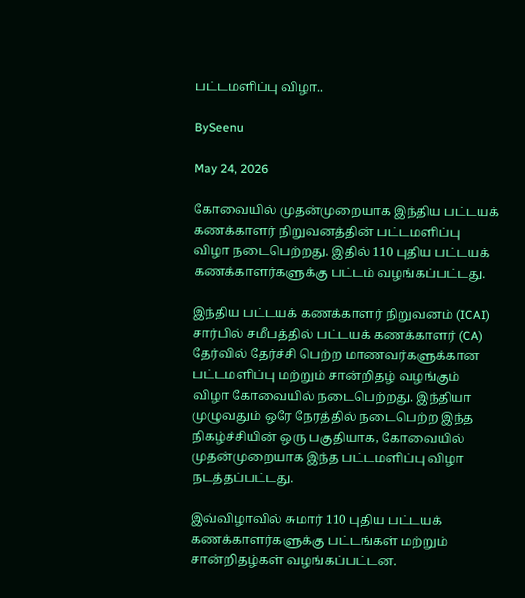பட்டமளிப்பு விழா..

BySeenu

May 24, 2026

கோவையில் முதன்முறையாக இந்திய பட்டயக் கணக்காளர் நிறுவனத்தின் பட்டமளிப்பு விழா நடைபெற்றது. இதில் 110 புதிய பட்டயக் கணக்காளர்களுக்கு பட்டம் வழங்கப்பட்டது.

இந்திய பட்டயக் கணக்காளர் நிறுவனம் (ICAI) சார்பில் சமீபத்தில் பட்டயக் கணக்காளர் (CA) தேர்வில் தேர்ச்சி பெற்ற மாணவர்களுக்கான பட்டமளிப்பு மற்றும் சான்றிதழ் வழங்கும் விழா கோவையில் நடைபெற்றது. இந்தியா முழுவதும் ஒரே நேரத்தில் நடைபெற்ற இந்த நிகழ்ச்சியின் ஒரு பகுதியாக, கோவையில் முதன்முறையாக இந்த பட்டமளிப்பு விழா நடத்தப்பட்டது.

இவ்விழாவில் சுமார் 110 புதிய பட்டயக் கணக்காளர்களுக்கு பட்டங்கள் மற்றும் சான்றிதழ்கள் வழங்கப்பட்டன.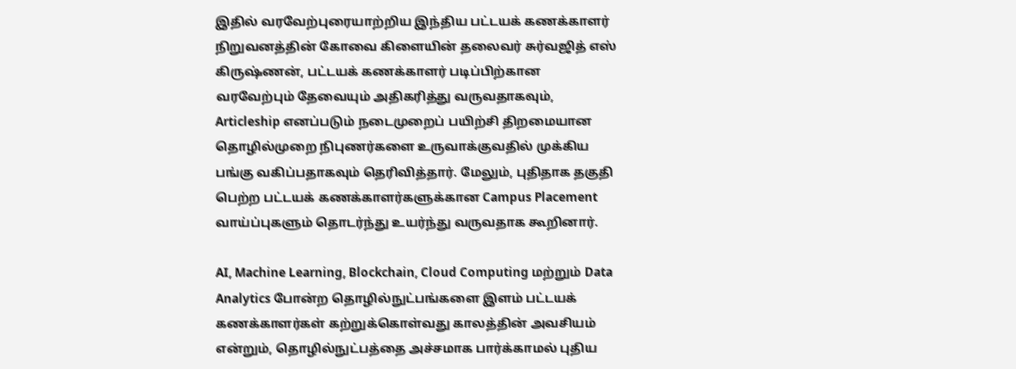இதில் வரவேற்புரையாற்றிய இந்திய பட்டயக் கணக்காளர் நிறுவனத்தின் கோவை கிளையின் தலைவர் சுர்வஜித் எஸ் கிருஷ்ணன், பட்டயக் கணக்காளர் படிப்பிற்கான வரவேற்பும் தேவையும் அதிகரித்து வருவதாகவும், Articleship எனப்படும் நடைமுறைப் பயிற்சி திறமையான தொழில்முறை நிபுணர்களை உருவாக்குவதில் முக்கிய பங்கு வகிப்பதாகவும் தெரிவித்தார். மேலும், புதிதாக தகுதி பெற்ற பட்டயக் கணக்காளர்களுக்கான Campus Placement வாய்ப்புகளும் தொடர்ந்து உயர்ந்து வருவதாக கூறினார்.

AI, Machine Learning, Blockchain, Cloud Computing மற்றும் Data Analytics போன்ற தொழில்நுட்பங்களை இளம் பட்டயக் கணக்காளர்கள் கற்றுக்கொள்வது காலத்தின் அவசியம் என்றும், தொழில்நுட்பத்தை அச்சமாக பார்க்காமல் புதிய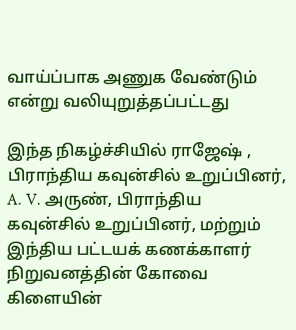வாய்ப்பாக அணுக வேண்டும் என்று வலியுறுத்தப்பட்டது

இந்த நிகழ்ச்சியில் ராஜேஷ் , பிராந்திய கவுன்சில் உறுப்பினர், A. V. அருண், பிராந்திய கவுன்சில் உறுப்பினர், மற்றும் இந்திய பட்டயக் கணக்காளர் நிறுவனத்தின் கோவை கிளையின்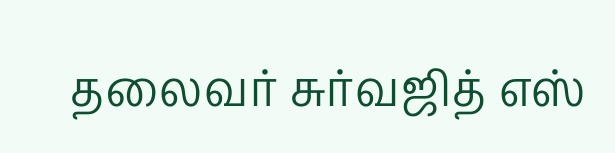தலைவர் சுர்வஜித் எஸ்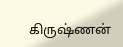கிருஷ்ணன்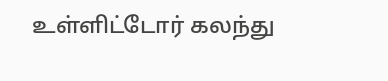உள்ளிட்டோர் கலந்து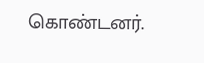கொண்டனர்.